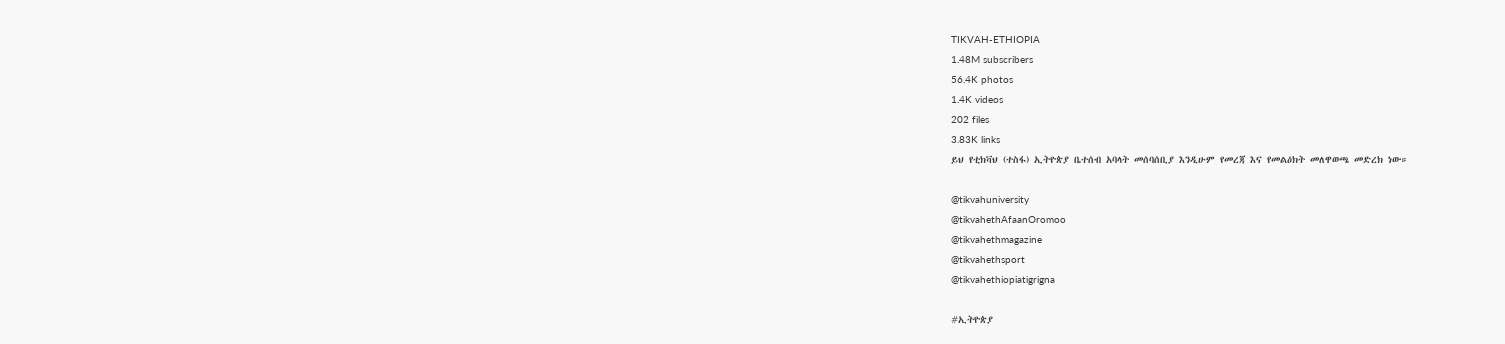TIKVAH-ETHIOPIA
1.48M subscribers
56.4K photos
1.4K videos
202 files
3.83K links
ይህ የቲክቫህ (ተስፋ) ኢትዮጵያ ቤተሰብ አባላት መሰባሰቢያ እንዲሁም የመረጃ እና የመልዕክት መለዋወጫ መድረክ ነው።

@tikvahuniversity
@tikvahethAfaanOromoo
@tikvahethmagazine
@tikvahethsport
@tikvahethiopiatigrigna

#ኢትዮጵያ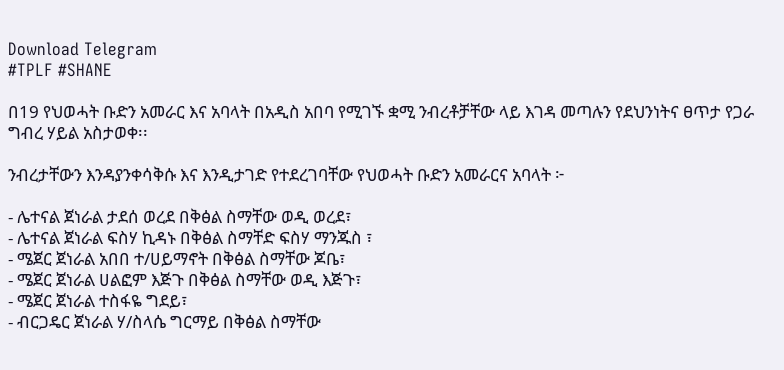Download Telegram
#TPLF #SHANE

በ19 የህወሓት ቡድን አመራር እና አባላት በአዲስ አበባ የሚገኙ ቋሚ ንብረቶቻቸው ላይ እገዳ መጣሉን የደህንነትና ፀጥታ የጋራ ግብረ ሃይል አስታወቀ፡፡

ንብረታቸውን እንዳያንቀሳቅሱ እና እንዲታገድ የተደረገባቸው የህወሓት ቡድን አመራርና አባላት ፦

- ሌተናል ጀነራል ታደሰ ወረደ በቅፅል ስማቸው ወዲ ወረደ፣
- ሌተናል ጀነራል ፍስሃ ኪዳኑ በቅፅል ስማቸድ ፍስሃ ማንጁስ ፣
- ሜጀር ጀነራል አበበ ተ/ሀይማኖት በቅፅል ስማቸው ጆቤ፣
- ሜጀር ጀነራል ሀልፎም እጅጉ በቅፅል ስማቸው ወዲ እጅጉ፣
- ሜጀር ጀነራል ተስፋዬ ግደይ፣
- ብርጋዴር ጀነራል ሃ/ስላሴ ግርማይ በቅፅል ስማቸው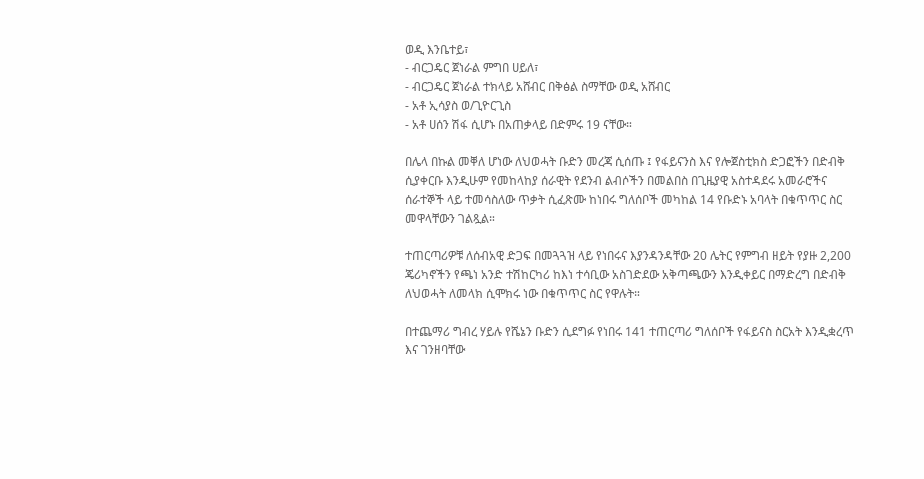ወዲ እንቤተይ፣
- ብርጋዴር ጀነራል ምግበ ሀይለ፣
- ብርጋዴር ጀነራል ተክላይ አሸብር በቅፅል ስማቸው ወዲ አሸብር
- አቶ ኢሳያስ ወ/ጊዮርጊስ
- አቶ ሀሰን ሽፋ ሲሆኑ በአጠቃላይ በድምሩ 19 ናቸው።

በሌላ በኩል መቐለ ሆነው ለህወሓት ቡድን መረጃ ሲሰጡ ፤ የፋይናንስ እና የሎጀስቲክስ ድጋፎችን በድብቅ ሲያቀርቡ እንዲሁም የመከላከያ ሰራዊት የደንብ ልብሶችን በመልበስ በጊዜያዊ አስተዳደሩ አመራሮችና ሰራተኞች ላይ ተመሳስለው ጥቃት ሲፈጽሙ ከነበሩ ግለሰቦች መካከል 14 የቡድኑ አባላት በቁጥጥር ስር መዋላቸውን ገልጿል።

ተጠርጣሪዎቹ ለሰብአዊ ድጋፍ በመጓጓዝ ላይ የነበሩና እያንዳንዳቸው 20 ሌትር የምግብ ዘይት የያዙ 2,200 ጄሪካኖችን የጫነ አንድ ተሽከርካሪ ከእነ ተሳቢው አስገድደው አቅጣጫውን እንዲቀይር በማድረግ በድብቅ ለህወሓት ለመላክ ሲሞክሩ ነው በቁጥጥር ስር የዋሉት።

በተጨማሪ ግብረ ሃይሉ የሼኔን ቡድን ሲደግፉ የነበሩ 141 ተጠርጣሪ ግለሰቦች የፋይናስ ስርአት እንዲቋረጥ እና ገንዘባቸው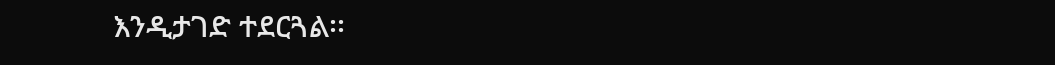እንዲታገድ ተደርጓል፡፡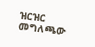ዝርዝር መግለጫው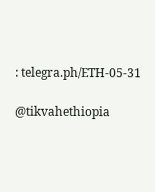: telegra.ph/ETH-05-31

@tikvahethiopia